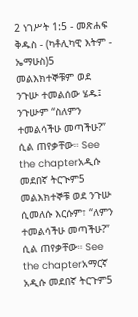2 ነገሥት 1:5 - መጽሐፍ ቅዱስ - (ካቶሊካዊ እትም - ኤማሁስ)5 መልእክተኞቹም ወደ ንጉሡ ተመልሰው ሄዱ፤ ንጉሡም “ስለምን ተመልሳችሁ መጣችሁ?” ሲል ጠየቃቸው። See the chapterአዲሱ መደበኛ ትርጒም5 መልእክተኞቹ ወደ ንጉሡ ሲመለሱ እርሱም፣ “ለምን ተመልሳችሁ መጣችሁ?” ሲል ጠየቃቸው። See the chapterአማርኛ አዲሱ መደበኛ ትርጉም5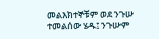መልእክተኞቹም ወደ ንጉሡ ተመልሰው ሄዱ፤ ንጉሡም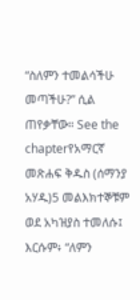“ስለምን ተመልሳችሁ መጣችሁ?” ሲል ጠየቃቸው። See the chapterየአማርኛ መጽሐፍ ቅዱስ (ሰማንያ አሃዱ)5 መልእክተኞቹም ወደ አካዝያስ ተመለሱ፤ እርሱም፥ “ለምን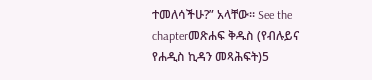ተመለሳችሁ?” አላቸው። See the chapterመጽሐፍ ቅዱስ (የብሉይና የሐዲስ ኪዳን መጻሕፍት)5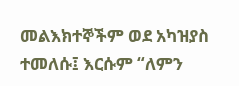መልእክተኞችም ወደ አካዝያስ ተመለሱ፤ እርሱም “ለምን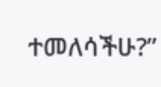ተመለሳችሁ?”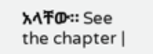አላቸው። See the chapter |